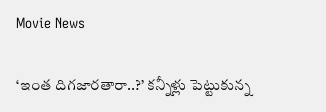Movie News

‘ఇంత దిగజారతారా..?’ కన్నీళ్లు పెట్టుకున్న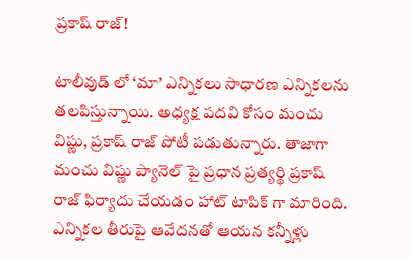ప్రకాష్ రాజ్!

టాలీవుడ్ లో ‘మా’ ఎన్నికలు సాధారణ ఎన్నికలను తలపిస్తున్నాయి. అధ్యక్ష పదవి కోసం మంచు విష్ణు, ప్రకాష్ రాజ్ పోటీ పడుతున్నారు. తాజాగా మంచు విష్ణు ప్యానెల్ పై ప్రధాన ప్రత్యర్థి ప్రకాష్ రాజ్ ఫిర్యాదు చేయడం హాట్ టాపిక్ గా మారింది. ఎన్నికల తీరుపై ఆవేదనతో ఆయన కన్నీళ్లు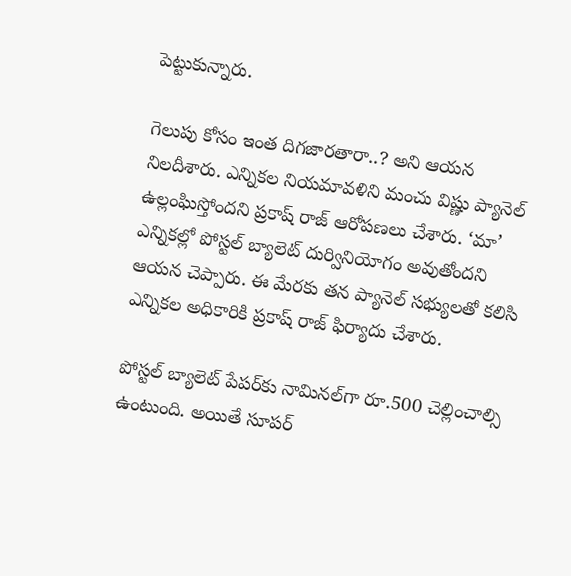పెట్టుకున్నారు.

గెలుపు కోసం ఇంత దిగజారతారా..? అని ఆయన నిలదీశారు. ఎన్నికల నియమావళిని మంచు విష్ణు ప్యానెల్ ఉల్లంఘిస్తోందని ప్రకాష్ రాజ్ ఆరోపణలు చేశారు. ‘మా’ ఎన్నికల్లో పోస్టల్ బ్యాలెట్ దుర్వినియోగం అవుతోందని ఆయన చెప్పారు. ఈ మేరకు తన ప్యానెల్ సభ్యులతో కలిసి ఎన్నికల అధికారికి ప్రకాష్ రాజ్ ఫిర్యాదు చేశారు.

పోస్టల్‌ బ్యాలెట్‌ పేపర్‌కు నామినల్‌గా రూ.500 చెల్లించాల్సి ఉంటుంది. అయితే సూపర్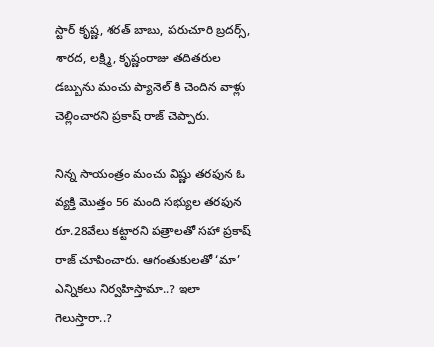స్టార్ కృష్ణ, శరత్ బాబు, పరుచూరి బ్రదర్స్, శారద, లక్ష్మి, కృష్ణంరాజు తదితరుల డబ్బును మంచు ప్యానెల్ కి చెందిన వాళ్లు చెల్లించారని ప్రకాష్ రాజ్ చెప్పారు.

నిన్న సాయంత్రం మంచు విష్ణు తరఫున ఓ వ్యక్తి మొత్తం 56 మంది సభ్యుల తరఫున రూ.28వేలు కట్టారని పత్రాలతో సహా ప్రకాష్ రాజ్ చూపించారు. ఆగంతుకులతో ‘మా’ ఎన్నికలు నిర్వహిస్తామా..? ఇలా గెలుస్తారా..?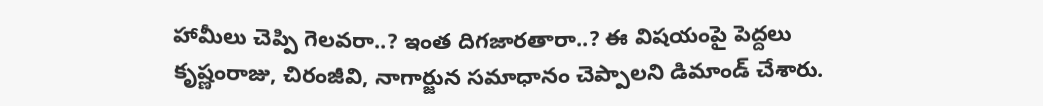హామీలు చెప్పి గెలవరా..? ఇంత దిగజారతారా..? ఈ విషయంపై పెద్దలు కృష్ణంరాజు, చిరంజీవి, నాగార్జున సమాధానం చెప్పాలని డిమాండ్ చేశారు.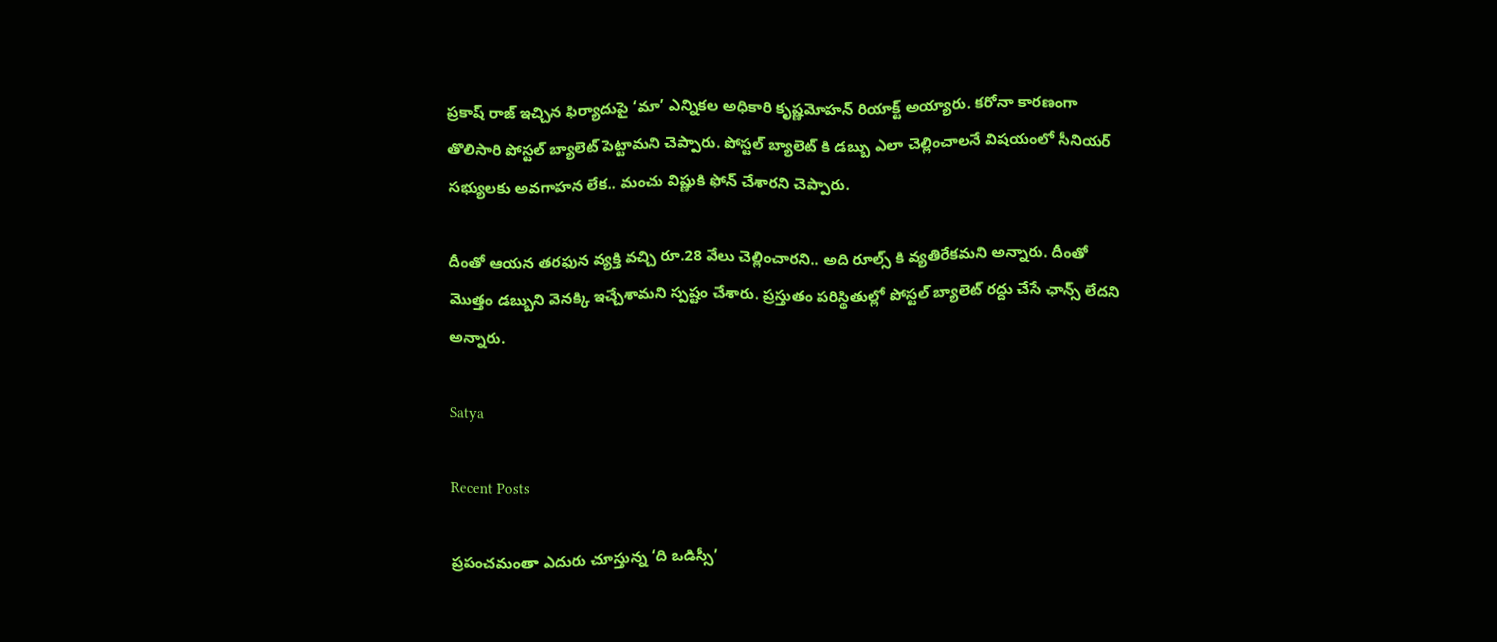ప్రకాష్ రాజ్ ఇచ్చిన ఫిర్యాదుపై ‘మా’ ఎన్నికల అధికారి కృష్ణమోహన్ రియాక్ట్ అయ్యారు. కరోనా కారణంగా తొలిసారి పోస్టల్ బ్యాలెట్ పెట్టామని చెప్పారు. పోస్టల్ బ్యాలెట్ కి డబ్బు ఎలా చెల్లించాలనే విషయంలో సీనియర్ సభ్యులకు అవగాహన లేక.. మంచు విష్ణుకి ఫోన్ చేశారని చెప్పారు.

దీంతో ఆయన తరఫున వ్యక్తి వచ్చి రూ.28 వేలు చెల్లించారని.. అది రూల్స్ కి వ్యతిరేకమని అన్నారు. దీంతో మొత్తం డబ్బుని వెనక్కి ఇచ్చేశామని స్పష్టం చేశారు. ప్రస్తుతం పరిస్థితుల్లో పోస్టల్ బ్యాలెట్ రద్దు చేసే ఛాన్స్ లేదని అన్నారు.

Satya

Recent Posts

ప్రపంచమంతా ఎదురు చూస్తున్న ‘ది ఒడిస్సీ’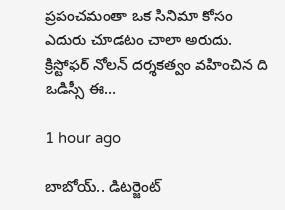ప్రపంచమంతా ఒక సినిమా కోసం ఎదురు చూడటం చాలా అరుదు. క్రిస్టోఫర్ నోలన్ దర్శకత్వం వహించిన ది ఒడిస్సీ ఈ…

1 hour ago

బాబోయ్.. డిటర్జెంట్‌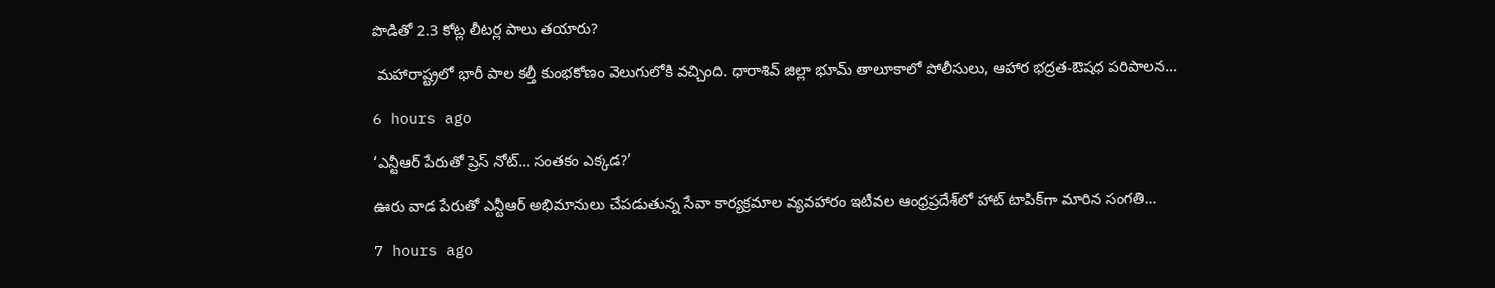పొడితో 2.3 కోట్ల లీటర్ల పాలు తయారు?

 మహారాష్ట్రలో భారీ పాల కల్తీ కుంభకోణం వెలుగులోకి వచ్చింది. ధారాశివ్ జిల్లా భూమ్ తాలూకాలో పోలీసులు, ఆహార భద్రత-ఔషధ పరిపాలన…

6 hours ago

‘ఎన్టీఆర్ పేరుతో ప్రెస్ నోట్… సంతకం ఎక్కడ?’

ఊరు వాడ పేరుతో ఎన్టీఆర్ అభిమానులు చేప‌డుతున్న సేవా కార్య‌క్ర‌మాల వ్య‌వ‌హారం ఇటీవ‌ల ఆంధ్ర‌ప్ర‌దేశ్‌లో హాట్ టాపిక్‌గా మారిన సంగతి…

7 hours ago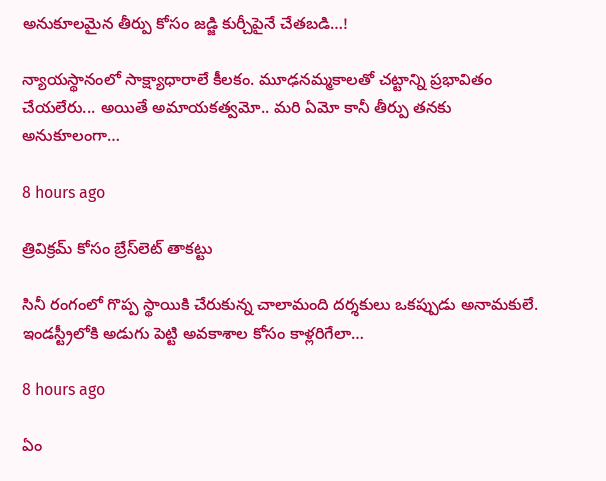అనుకూలమైన తీర్పు కోసం జడ్జి కుర్చీపైనే చేతబడి…!

న్యాయస్థానంలో సాక్ష్యాధారాలే కీలకం. మూఢనమ్మకాలతో చట్టాన్ని ప్రభావితం చేయలేరు... అయితే అమాయకత్వమో.. మరి ఏమో కానీ తీర్పు తనకు అనుకూలంగా…

8 hours ago

త్రివిక్రమ్ కోసం బ్రేస్‌లెట్ తాకట్టు

సినీ రంగంలో గొప్ప స్థాయికి చేరుకున్న చాలామంది దర్శకులు ఒకప్పుడు అనామకులే. ఇండస్ట్రీలోకి అడుగు పెట్టి అవకాశాల కోసం కాళ్లరిగేలా…

8 hours ago

ఏం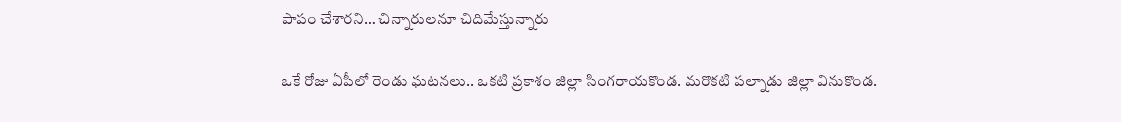పాపం చేశారని… చిన్నారులనూ చిదిమేస్తున్నారు

ఒకే రోజు ఏపీలో రెండు ఘటనలు.. ఒకటి ప్రకాశం జిల్లా సింగరాయకొండ. మరొకటి పల్నాడు జిల్లా వినుకొండ.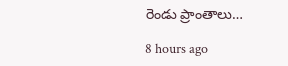రెండు ప్రాంతాలు…

8 hours ago